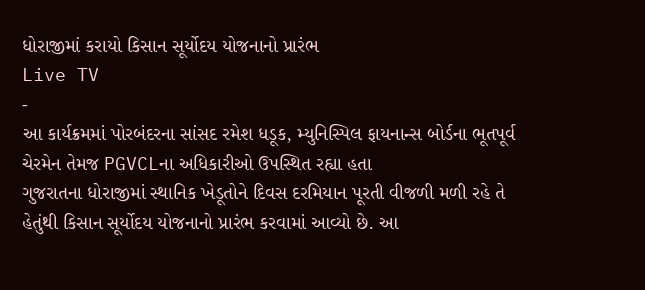ધોરાજીમાં કરાયો કિસાન સૂર્યોદય યોજનાનો પ્રારંભ
Live TV
-
આ કાર્યક્રમમાં પોરબંદરના સાંસદ રમેશ ધડૂક, મ્યુનિસ્પિલ ફાયનાન્સ બોર્ડના ભૂતપૂર્વ ચેરમેન તેમજ PGVCLના અધિકારીઓ ઉપસ્થિત રહ્યા હતા
ગુજરાતના ધોરાજીમાં સ્થાનિક ખેડૂતોને દિવસ દરમિયાન પૂરતી વીજળી મળી રહે તે હેતુંથી કિસાન સૂર્યોદય યોજનાનો પ્રારંભ કરવામાં આવ્યો છે. આ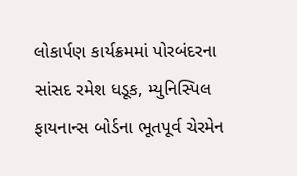લોકાર્પણ કાર્યક્રમમાં પોરબંદરના સાંસદ રમેશ ધડૂક, મ્યુનિસ્પિલ ફાયનાન્સ બોર્ડના ભૂતપૂર્વ ચેરમેન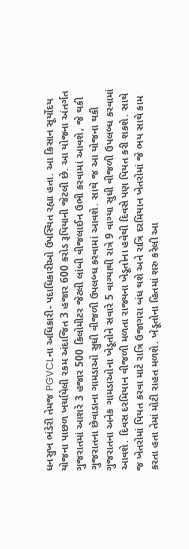ધનસુખ ભંડેરી તેમજ PGVCLના અધિકારી- પદાધિકારીઓ ઉપસ્થિત રહ્યા હતા. આ કિસાન સૂર્યોદય યોજના પાછળ ખર્ચાયેલી રકમ અંદાજિત 3 હજાર 600 કરોડ રૂપિયાની જેટલી છે. આ યોજના અંતર્ગત ગુજરાતમાં આશરે 3 હજાર 500 કિલોમીટર જેટલી લાંબી વીજલાઈન ઉભી કરવામાં આવશે, જે થકી ગુજરાતના છેવાડાના ગામડાઓ સુધી વીજળી ઉપલબ્ધ કરવામાં આવશે. સાથે જ આ યોજના થકી ગુજરાતના અનેક ગામડાઓના ખેડૂતોને સવારે 5 વાગ્યાથી રાત્રે 9 વાગ્યા સુધી વીજળી ઉપલબ્ધ કરવામાં આવશે. દિવસ દરમિયાન વીજળી મળતા રાજ્યના ખેડૂતોના હવેથી દિવસે પણ પિયત કરી શકશે. સાથે જ ખેતરોમાં પિયત કરવા માટે રાત્રિ ઉજાગરા બંધ થશે અને રાત્રિ દરમિયાન ખેતરોમાં જે ભય સાથે કામ કરતા હતા તેમાં મોટી રાહત મળશે. ખેડૂતોના હિતમાં શરુ કરેલી આ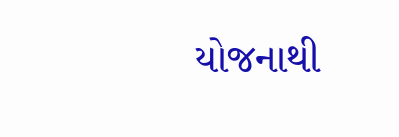યોજનાથી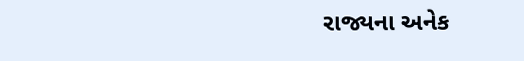રાજ્યના અનેક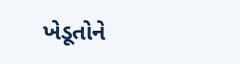ખેડૂતોને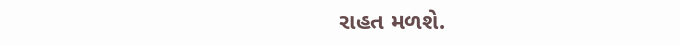રાહત મળશે.